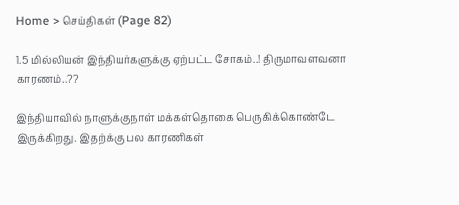Home > செய்திகள் (Page 82)

1.5 மில்லியன் இந்தியர்களுக்கு ஏற்பட்ட சோகம்..! திருமாவளவனா காரணம்..??

இந்தியாவில் நாளுக்குநாள் மக்கள்தொகை பெருகிக்கொண்டே இருக்கிறது. இதற்க்கு பல காரணிகள்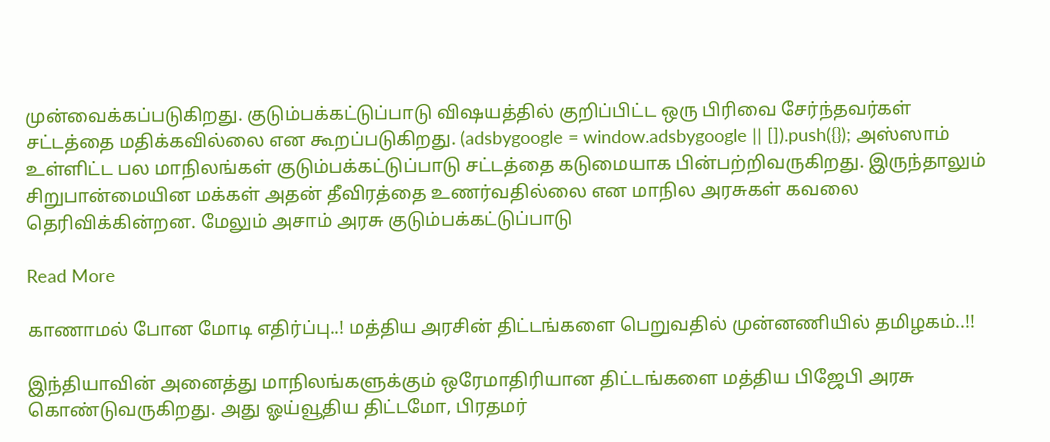முன்வைக்கப்படுகிறது. குடும்பக்கட்டுப்பாடு விஷயத்தில் குறிப்பிட்ட ஒரு பிரிவை சேர்ந்தவர்கள் சட்டத்தை மதிக்கவில்லை என கூறப்படுகிறது. (adsbygoogle = window.adsbygoogle || []).push({}); அஸ்ஸாம் உள்ளிட்ட பல மாநிலங்கள் குடும்பக்கட்டுப்பாடு சட்டத்தை கடுமையாக பின்பற்றிவருகிறது. இருந்தாலும் சிறுபான்மையின மக்கள் அதன் தீவிரத்தை உணர்வதில்லை என மாநில அரசுகள் கவலை தெரிவிக்கின்றன. மேலும் அசாம் அரசு குடும்பக்கட்டுப்பாடு

Read More

காணாமல் போன மோடி எதிர்ப்பு..! மத்திய அரசின் திட்டங்களை பெறுவதில் முன்னணியில் தமிழகம்..!!

இந்தியாவின் அனைத்து மாநிலங்களுக்கும் ஒரேமாதிரியான திட்டங்களை மத்திய பிஜேபி அரசு கொண்டுவருகிறது. அது ஓய்வூதிய திட்டமோ, பிரதமர்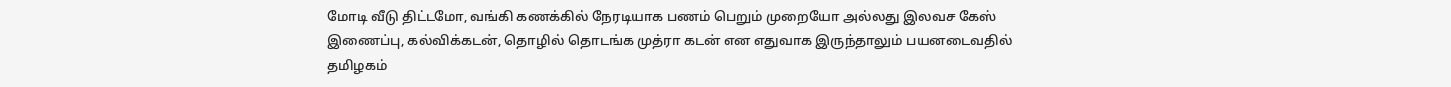மோடி வீடு திட்டமோ, வங்கி கணக்கில் நேரடியாக பணம் பெறும் முறையோ அல்லது இலவச கேஸ் இணைப்பு, கல்விக்கடன், தொழில் தொடங்க முத்ரா கடன் என எதுவாக இருந்தாலும் பயனடைவதில் தமிழகம்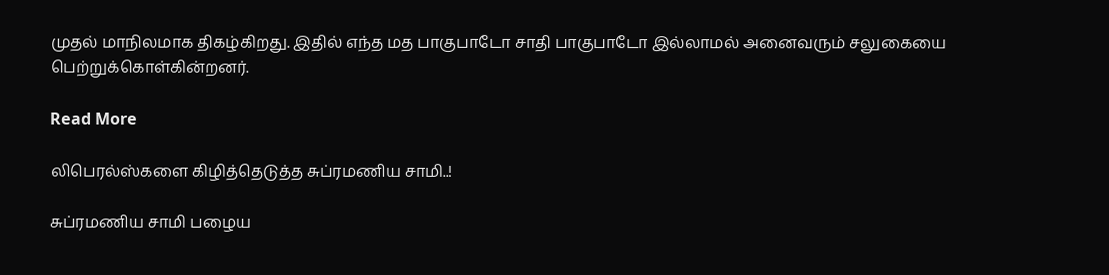முதல் மாநிலமாக திகழ்கிறது. இதில் எந்த மத பாகுபாடோ சாதி பாகுபாடோ இல்லாமல் அனைவரும் சலுகையை பெற்றுக்கொள்கின்றனர்.

Read More

லிபெரல்ஸ்களை கிழித்தெடுத்த சுப்ரமணிய சாமி..!

சுப்ரமணிய சாமி பழைய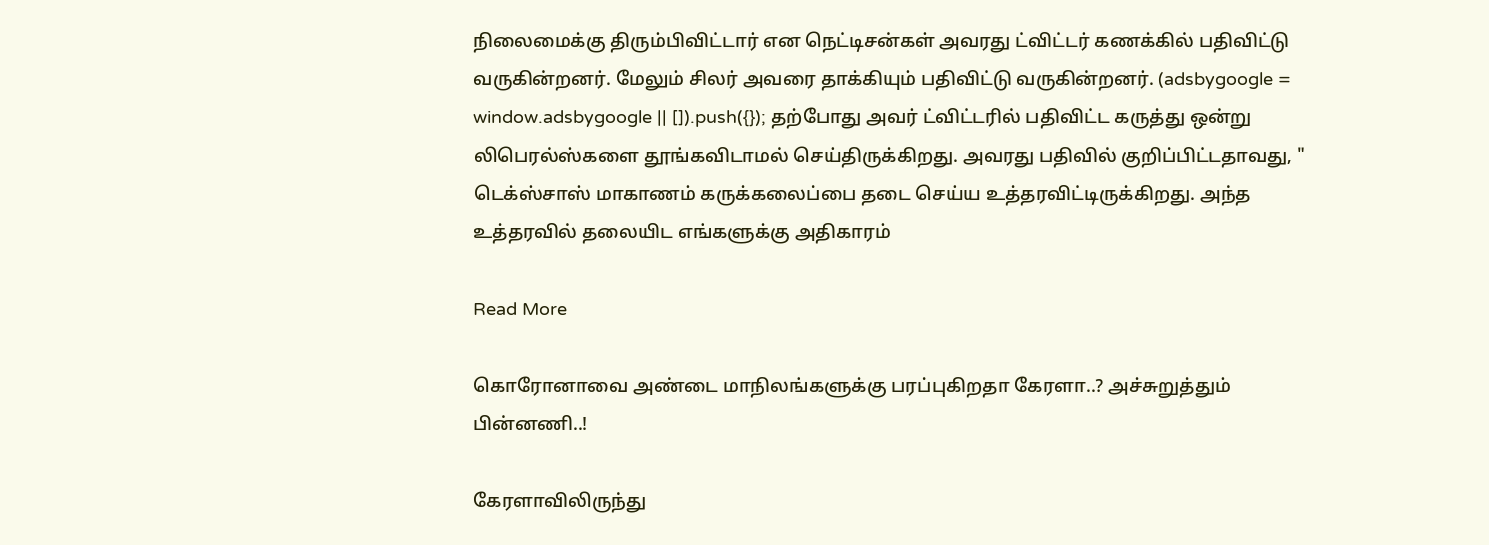நிலைமைக்கு திரும்பிவிட்டார் என நெட்டிசன்கள் அவரது ட்விட்டர் கணக்கில் பதிவிட்டு வருகின்றனர். மேலும் சிலர் அவரை தாக்கியும் பதிவிட்டு வருகின்றனர். (adsbygoogle = window.adsbygoogle || []).push({}); தற்போது அவர் ட்விட்டரில் பதிவிட்ட கருத்து ஒன்று லிபெரல்ஸ்களை தூங்கவிடாமல் செய்திருக்கிறது. அவரது பதிவில் குறிப்பிட்டதாவது, " டெக்ஸ்சாஸ் மாகாணம் கருக்கலைப்பை தடை செய்ய உத்தரவிட்டிருக்கிறது. அந்த உத்தரவில் தலையிட எங்களுக்கு அதிகாரம்

Read More

கொரோனாவை அண்டை மாநிலங்களுக்கு பரப்புகிறதா கேரளா..? அச்சுறுத்தும் பின்னணி..!

கேரளாவிலிருந்து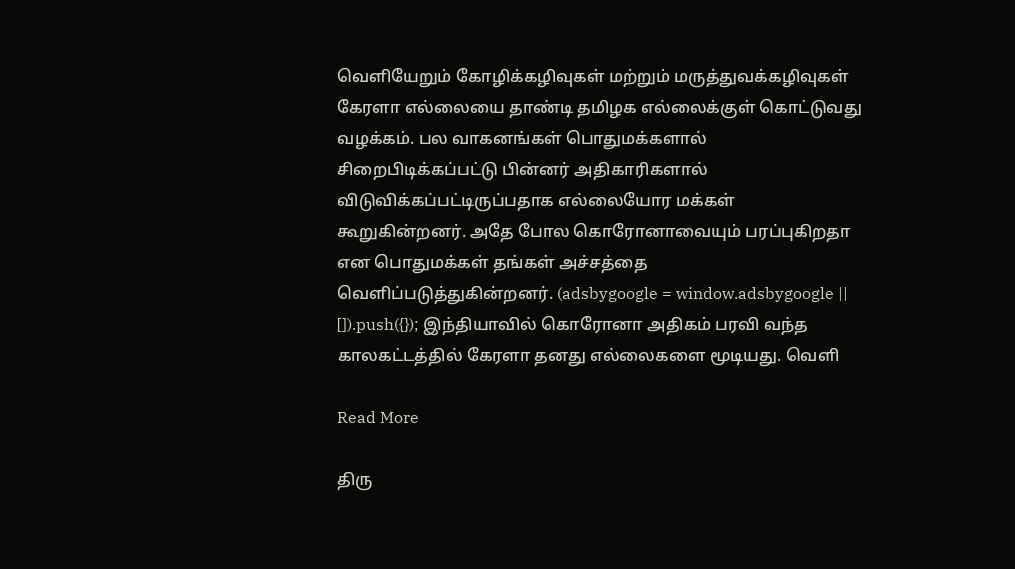வெளியேறும் கோழிக்கழிவுகள் மற்றும் மருத்துவக்கழிவுகள் கேரளா எல்லையை தாண்டி தமிழக எல்லைக்குள் கொட்டுவது வழக்கம். பல வாகனங்கள் பொதுமக்களால் சிறைபிடிக்கப்பட்டு பின்னர் அதிகாரிகளால் விடுவிக்கப்பட்டிருப்பதாக எல்லையோர மக்கள் கூறுகின்றனர். அதே போல கொரோனாவையும் பரப்புகிறதா என பொதுமக்கள் தங்கள் அச்சத்தை வெளிப்படுத்துகின்றனர். (adsbygoogle = window.adsbygoogle || []).push({}); இந்தியாவில் கொரோனா அதிகம் பரவி வந்த காலகட்டத்தில் கேரளா தனது எல்லைகளை மூடியது. வெளி

Read More

திரு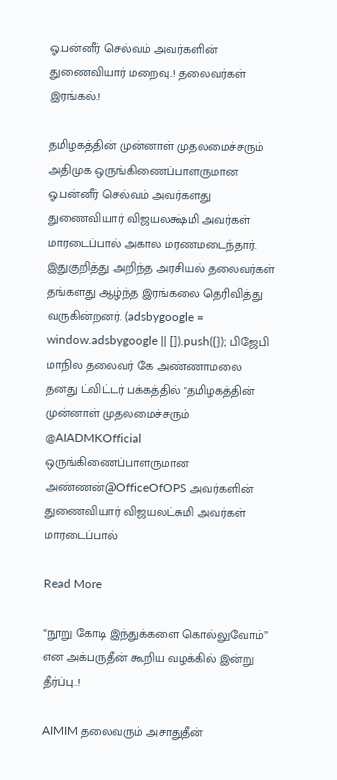ஓ.பன்னீர் செல்வம் அவர்களின் துணைவியார் மறைவு..! தலைவர்கள் இரங்கல்.!

தமிழகத்தின் முன்னாள் முதலமைச்சரும் அதிமுக ஒருங்கிணைப்பாளருமான ஓ.பன்னீர் செல்வம் அவர்களது துணைவியார் விஜயலக்ஷ்மி அவர்கள் மாரடைப்பால் அகால மரணமடைந்தார். இதுகுறித்து அறிந்த அரசியல் தலைவர்கள் தங்களது ஆழ்ந்த இரங்கலை தெரிவித்து வருகின்றனர். (adsbygoogle = window.adsbygoogle || []).push({}); பிஜேபி மாநில தலைவர் கே அண்ணாமலை தனது ட்விட்டர் பக்கத்தில் "தமிழகத்தின் முன்னாள் முதலமைச்சரும் @AIADMKOfficial ஒருங்கிணைப்பாளருமான அண்ணன்@OfficeOfOPS அவர்களின் துணைவியார் விஜயலட்சுமி அவர்கள் மாரடைப்பால்

Read More

“நூறு கோடி இந்துக்களை கொல்லுவோம்” என அக்பருதீன் கூறிய வழக்கில் இன்று தீர்ப்பு..!

AIMIM தலைவரும் அசாதுதீன்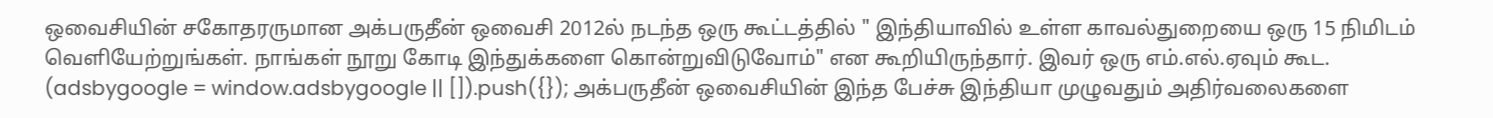ஒவைசியின் சகோதரருமான அக்பருதீன் ஒவைசி 2012ல் நடந்த ஒரு கூட்டத்தில் " இந்தியாவில் உள்ள காவல்துறையை ஒரு 15 நிமிடம் வெளியேற்றுங்கள். நாங்கள் நூறு கோடி இந்துக்களை கொன்றுவிடுவோம்" என கூறியிருந்தார். இவர் ஒரு எம்.எல்.ஏவும் கூட. (adsbygoogle = window.adsbygoogle || []).push({}); அக்பருதீன் ஒவைசியின் இந்த பேச்சு இந்தியா முழுவதும் அதிர்வலைகளை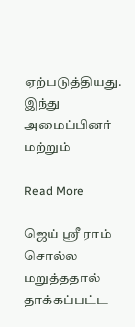ஏற்படுத்தியது. இந்து அமைப்பினர் மற்றும்

Read More

ஜெய் ஸ்ரீ ராம் சொல்ல மறுத்ததால் தாக்கப்பட்ட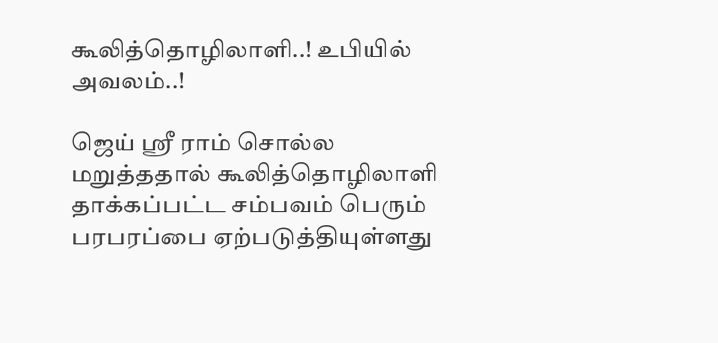கூலித்தொழிலாளி..! உபியில் அவலம்..!

ஜெய் ஸ்ரீ ராம் சொல்ல மறுத்ததால் கூலித்தொழிலாளி தாக்கப்பட்ட சம்பவம் பெரும் பரபரப்பை ஏற்படுத்தியுள்ளது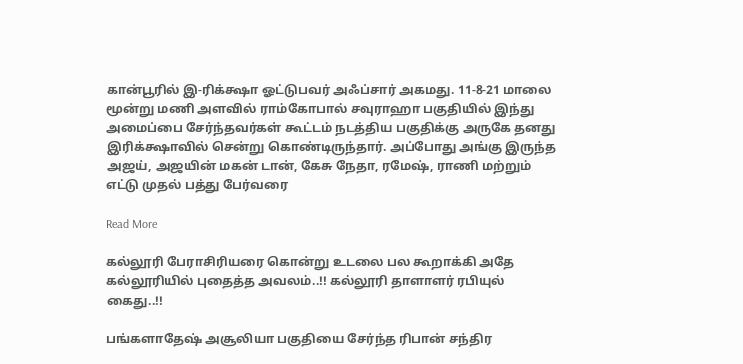கான்பூரில் இ-ரிக்க்ஷா ஓட்டுபவர் அஃப்சார் அகமது. 11-8-21 மாலை மூன்று மணி அளவில் ராம்கோபால் சவுராஹா பகுதியில் இந்து அமைப்பை சேர்ந்தவர்கள் கூட்டம் நடத்திய பகுதிக்கு அருகே தனது இரிக்க்ஷாவில் சென்று கொண்டிருந்தார். அப்போது அங்கு இருந்த அஜய், அஜயின் மகன் டான், கேசு நேதா, ரமேஷ், ராணி மற்றும் எட்டு முதல் பத்து பேர்வரை

Read More

கல்லூரி பேராசிரியரை கொன்று உடலை பல கூறாக்கி அதே கல்லூரியில் புதைத்த அவலம்..!! கல்லூரி தாளாளர் ரபியுல் கைது..!!

பங்களாதேஷ் அசூலியா பகுதியை சேர்ந்த ரிபான் சந்திர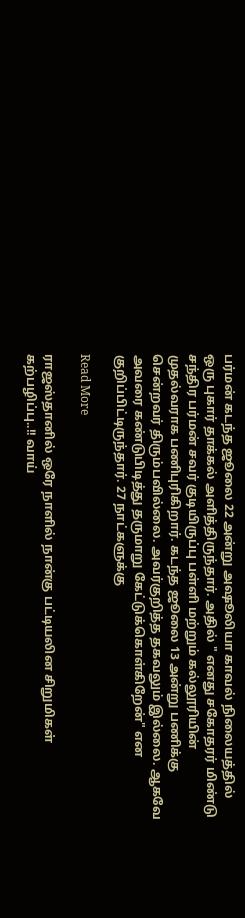பர்மன் கடந்த ஜூலை 22 அன்று அஷூலியா காவல் நிலையத்தில் ஒரு புகார் தாக்கல் அளித்திருந்தார். அதில் " எனது சகோதரர் மிண்டு சந்திர பர்மன் சவர் குடியிருப்பு பள்ளி மற்றும் கல்லூரியின் முதல்வராக பணிபுரிகிறார். கடந்த ஜூலை 13 அன்று பணிக்கு சென்றவர் திரும்பவில்லை. அவர்குறித்த தகவலும் இல்லை. ஆகவே அவரை கண்டுபிடித்து தருமாறு கேட்டுக்கொள்கிறேன்" என குறிப்பிட்டிருந்தார். 27 நாட்களுக்கு

Read More

ராஜஸ்தானில் ஒரே நாளில் நான்கு பட்டியலின சிறுமிகள் கற்பழிப்பு..!! வாய்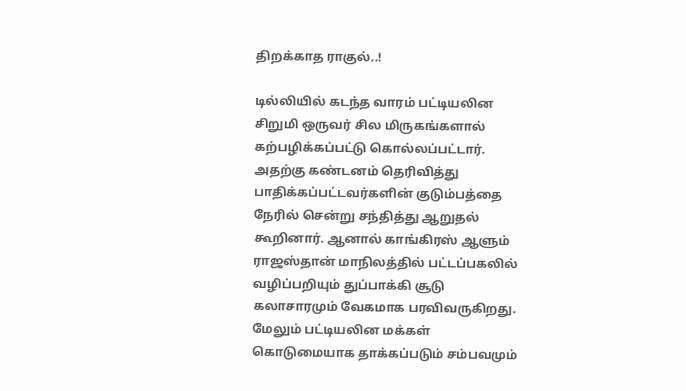திறக்காத ராகுல்..!

டில்லியில் கடந்த வாரம் பட்டியலின சிறுமி ஒருவர் சில மிருகங்களால் கற்பழிக்கப்பட்டு கொல்லப்பட்டார். அதற்கு கண்டனம் தெரிவித்து பாதிக்கப்பட்டவர்களின் குடும்பத்தை நேரில் சென்று சந்தித்து ஆறுதல் கூறினார். ஆனால் காங்கிரஸ் ஆளும் ராஜஸ்தான் மாநிலத்தில் பட்டப்பகலில் வழிப்பறியும் துப்பாக்கி சூடு கலாசாரமும் வேகமாக பரவிவருகிறது. மேலும் பட்டியலின மக்கள் கொடுமையாக தாக்கப்படும் சம்பவமும்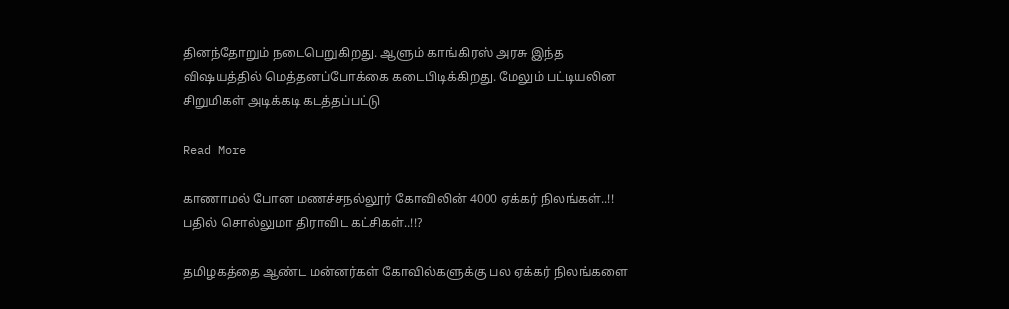தினந்தோறும் நடைபெறுகிறது. ஆளும் காங்கிரஸ் அரசு இந்த விஷயத்தில் மெத்தனப்போக்கை கடைபிடிக்கிறது. மேலும் பட்டியலின சிறுமிகள் அடிக்கடி கடத்தப்பட்டு

Read More

காணாமல் போன மணச்சநல்லூர் கோவிலின் 4000 ஏக்கர் நிலங்கள்..!! பதில் சொல்லுமா திராவிட கட்சிகள்..!!?

தமிழகத்தை ஆண்ட மன்னர்கள் கோவில்களுக்கு பல ஏக்கர் நிலங்களை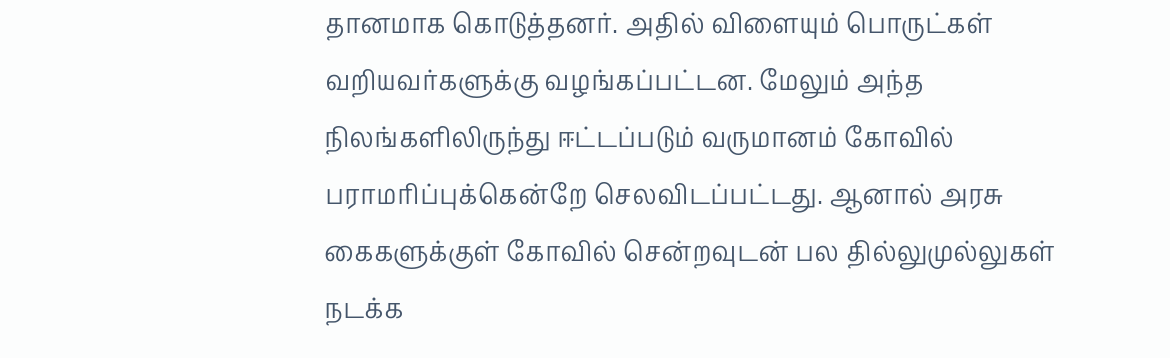தானமாக கொடுத்தனர். அதில் விளையும் பொருட்கள் வறியவர்களுக்கு வழங்கப்பட்டன. மேலும் அந்த நிலங்களிலிருந்து ஈட்டப்படும் வருமானம் கோவில் பராமரிப்புக்கென்றே செலவிடப்பட்டது. ஆனால் அரசு கைகளுக்குள் கோவில் சென்றவுடன் பல தில்லுமுல்லுகள் நடக்க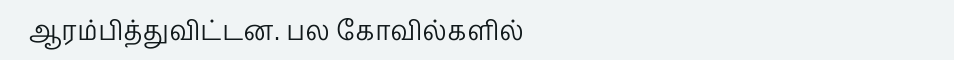ஆரம்பித்துவிட்டன. பல கோவில்களில்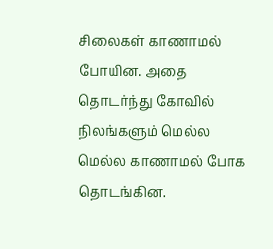சிலைகள் காணாமல் போயின. அதை தொடர்ந்து கோவில் நிலங்களும் மெல்ல மெல்ல காணாமல் போக தொடங்கின.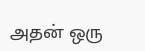அதன் ஒரு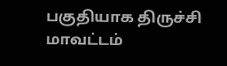பகுதியாக திருச்சி மாவட்டம்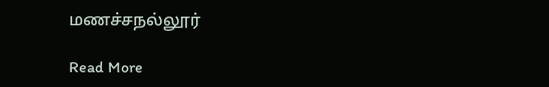மணச்சநல்லூர்

Read More